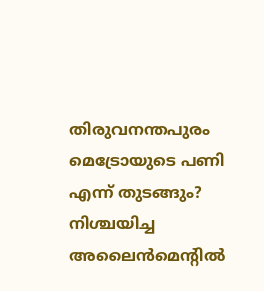തിരുവനന്തപുരം മെട്രോയുടെ പണി എന്ന് തുടങ്ങും? നിശ്ചയിച്ച അലൈന്‍മെന്റില്‍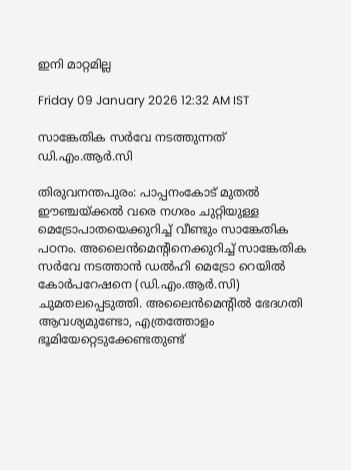ഇനി മാറ്റമില്ല

Friday 09 January 2026 12:32 AM IST

സാങ്കേതിക സര്‍വേ നടത്തുന്നത് ഡി.എം.ആര്‍.സി

തിരുവനന്തപുരം: പാപ്പനംകോട് മുതല്‍ ഈഞ്ചയ്ക്കല്‍ വരെ നഗരം ചുറ്റിയുള്ള മെട്രോപാതയെക്കുറിച്ച് വീണ്ടും സാങ്കേതിക പഠനം. അലൈന്‍മെന്റിനെക്കുറിച്ച് സാങ്കേതിക സര്‍വേ നടത്താന്‍ ഡല്‍ഹി മെട്രോ റെയില്‍ കോര്‍പറേഷനെ (ഡി.എം.ആര്‍.സി) ചുമതലപ്പെടുത്തി. അലൈന്‍മെന്റില്‍ ഭേദഗതി ആവശ്യമുണ്ടോ, എത്രത്തോളം ഭൂമിയേറ്റെടുക്കേണ്ടതുണ്ട്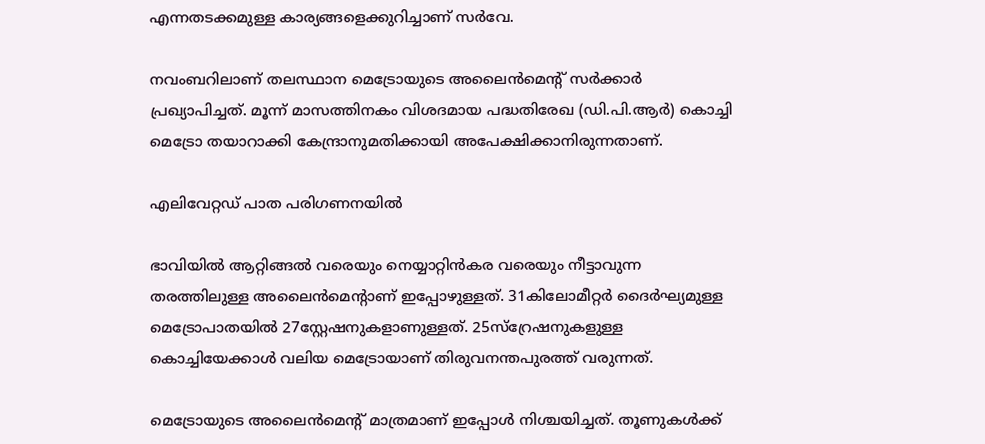എന്നതടക്കമുള്ള കാര്യങ്ങളെക്കുറിച്ചാണ് സര്‍വേ.

നവംബറിലാണ് തലസ്ഥാന മെട്രോയുടെ അലൈന്‍മെന്റ് സര്‍ക്കാര്‍ പ്രഖ്യാപിച്ചത്. മൂന്ന് മാസത്തിനകം വിശദമായ പദ്ധതിരേഖ (ഡി.പി.ആര്‍) കൊച്ചി മെട്രോ തയാറാക്കി കേന്ദ്രാനുമതിക്കായി അപേക്ഷിക്കാനിരുന്നതാണ്.

എലിവേറ്റഡ് പാത പരിഗണനയില്‍

ഭാവിയില്‍ ആറ്റിങ്ങല്‍ വരെയും നെയ്യാറ്റിന്‍കര വരെയും നീട്ടാവുന്ന തരത്തിലുള്ള അലൈന്‍മെന്റാണ് ഇപ്പോഴുള്ളത്. 31കിലോമീറ്റര്‍ ദൈര്‍ഘ്യമുള്ള മെട്രോപാതയില്‍ 27സ്റ്റേഷനുകളാണുള്ളത്. 25സ്‌റ്രേഷനുകളുള്ള കൊച്ചിയേക്കാള്‍ വലിയ മെട്രോയാണ് തിരുവനന്തപുരത്ത് വരുന്നത്.

മെട്രോയുടെ അലൈന്‍മെന്റ് മാത്രമാണ് ഇപ്പോള്‍ നിശ്ചയിച്ചത്. തൂണുകള്‍ക്ക്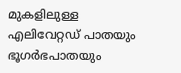മുകളിലുള്ള എലിവേറ്റഡ് പാതയും ഭൂഗര്‍ഭപാതയും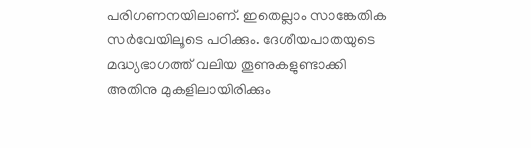പരിഗണനയിലാണ്. ഇതെല്ലാം സാങ്കേതിക സര്‍വേയിലൂടെ പഠിക്കും. ദേശീയപാതയുടെ മദ്ധ്യഭാഗത്ത് വലിയ തൂണുകളുണ്ടാക്കി അതിനു മുകളിലായിരിക്കും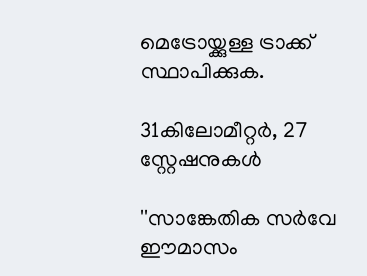മെട്രോയ്ക്കുള്ള ട്രാക്ക് സ്ഥാപിക്കുക.

31കിലോമീറ്റര്‍, 27 സ്റ്റേഷനുകള്‍

''സാങ്കേതിക സര്‍വേ ഈമാസം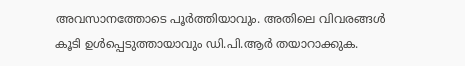അവസാനത്തോടെ പൂര്‍ത്തിയാവും. അതിലെ വിവരങ്ങള്‍ കൂടി ഉള്‍പ്പെടുത്തായാവും ഡി.പി.ആര്‍ തയാറാക്കുക.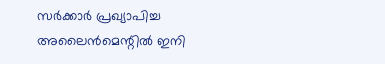സര്‍ക്കാര്‍ പ്രഖ്യാപിച്ച അലൈന്‍മെന്റില്‍ ഇനി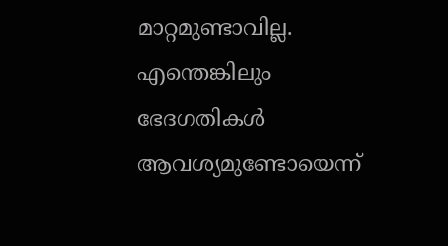മാറ്റമുണ്ടാവില്ല. എന്തെങ്കിലും ഭേദഗതികള്‍ ആവശ്യമുണ്ടോയെന്ന്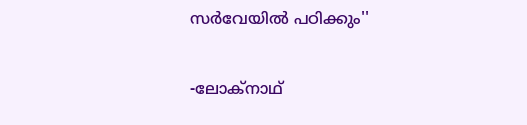സര്‍വേയില്‍ പഠിക്കും''

-ലോക്നാഥ്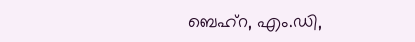ബെഹ്‌റ, എം.ഡി,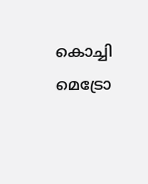കൊച്ചി മെട്രോ